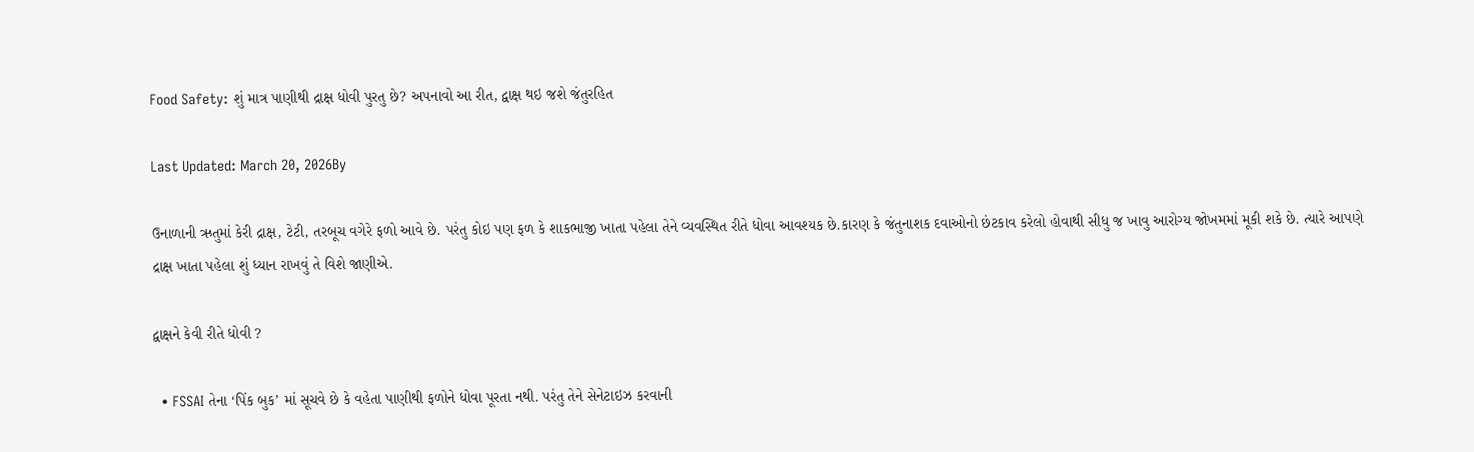Food Safety: શું માત્ર પાણીથી દ્રાક્ષ ધોવી પુરતુ છે? અપનાવો આ રીત, દ્વાક્ષ થઇ જશે જંતુરહિત

Last Updated: March 20, 2026By

ઉનાળાની ઋતુમાં કેરી દ્રાક્ષ, ટેટી, તરબૂચ વગેરે ફળો આવે છે. પરંતુ કોઇ પણ ફળ કે શાકભાજી ખાતા પહેલા તેને વ્યવસ્થિત રીતે ધોવા આવશ્યક છે.કારણ કે જંતુનાશક દવાઓનો છંટકાવ કરેલો હોવાથી સીધુ જ ખાવુ આરોગ્ય જોખમમાં મૂકી શકે છે. ત્યારે આપણે દ્રાક્ષ ખાતા પહેલા શું ધ્યાન રાખવું તે વિશે જાણીએ.

દ્વાક્ષને કેવી રીતે ધોવી ?

  • FSSAI તેના ‘પિંક બુક’ માં સૂચવે છે કે વહેતા પાણીથી ફળોને ધોવા પૂરતા નથી. પરંતુ તેને સેનેટાઇઝ કરવાની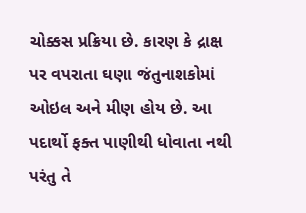ચોક્કસ પ્રક્રિયા છે. કારણ કે દ્રાક્ષ પર વપરાતા ઘણા જંતુનાશકોમાં ઓઇલ અને મીણ હોય છે. આ પદાર્થો ફક્ત પાણીથી ધોવાતા નથી પરંતુ તે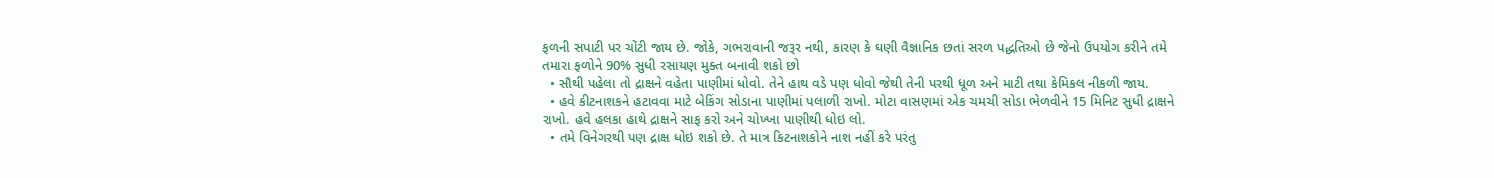ફળની સપાટી પર ચોંટી જાય છે. જોકે, ગભરાવાની જરૂર નથી, કારણ કે ઘણી વૈજ્ઞાનિક છતાં સરળ પદ્ધતિઓ છે જેનો ઉપયોગ કરીને તમે તમારા ફળોને 90% સુધી રસાયણ મુક્ત બનાવી શકો છો
  • સૌથી પહેલા તો દ્રાક્ષને વહેતા પાણીમાં ધોવો. તેને હાથ વડે પણ ધોવો જેથી તેની પરથી ધૂળ અને માટી તથા કેમિકલ નીકળી જાય.
  • હવે કીટનાશકને હટાવવા માટે બેકિંગ સોડાના પાણીમાં પલાળી રાખો. મોટા વાસણમાં એક ચમચી સોડા ભેળવીને 15 મિનિટ સુધી દ્રાક્ષને રાખો. હવે હલકા હાથે દ્રાક્ષને સાફ કરો અને ચોખ્ખા પાણીથી ધોઇ લો.
  • તમે વિનેગરથી પણ દ્રાક્ષ ધોઇ શકો છે. તે માત્ર કિટનાશકોને નાશ નહીં કરે પરંતુ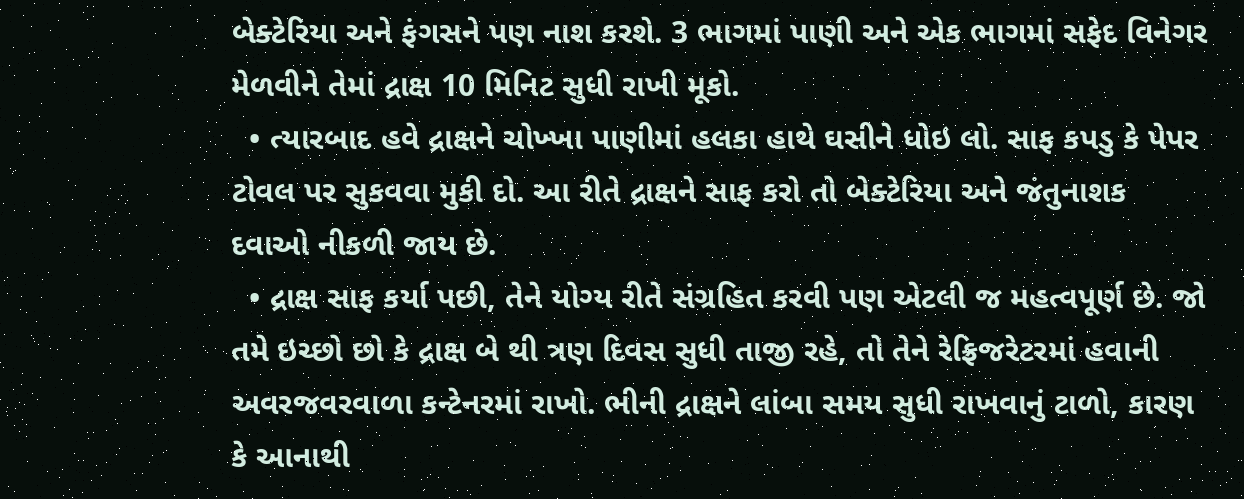બેક્ટેરિયા અને ફંગસને પણ નાશ કરશે. 3 ભાગમાં પાણી અને એક ભાગમાં સફેદ વિનેગર મેળવીને તેમાં દ્રાક્ષ 10 મિનિટ સુધી રાખી મૂકો.
  • ત્યારબાદ હવે દ્રાક્ષને ચોખ્ખા પાણીમાં હલકા હાથે ઘસીને ધોઇ લો. સાફ કપડુ કે પેપર ટોવલ પર સુકવવા મુકી દો. આ રીતે દ્રાક્ષને સાફ કરો તો બેક્ટેરિયા અને જંતુનાશક દવાઓ નીકળી જાય છે.
  • દ્રાક્ષ સાફ કર્યા પછી, તેને યોગ્ય રીતે સંગ્રહિત કરવી પણ એટલી જ મહત્વપૂર્ણ છે. જો તમે ઇચ્છો છો કે દ્રાક્ષ બે થી ત્રણ દિવસ સુધી તાજી રહે, તો તેને રેફ્રિજરેટરમાં હવાની અવરજવરવાળા કન્ટેનરમાં રાખો. ભીની દ્રાક્ષને લાંબા સમય સુધી રાખવાનું ટાળો, કારણ કે આનાથી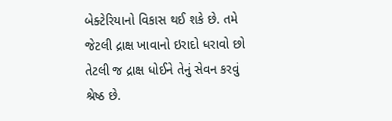બેક્ટેરિયાનો વિકાસ થઈ શકે છે. તમે જેટલી દ્રાક્ષ ખાવાનો ઇરાદો ધરાવો છો તેટલી જ દ્રાક્ષ ધોઈને તેનું સેવન કરવું શ્રેષ્ઠ છે.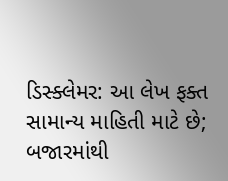ડિસ્ક્લેમર: આ લેખ ફક્ત સામાન્ય માહિતી માટે છે; બજારમાંથી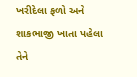ખરીદેલા ફળો અને શાકભાજી ખાતા પહેલા તેને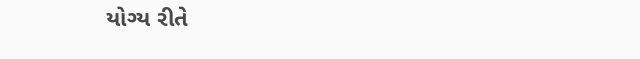યોગ્ય રીતે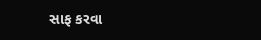સાફ કરવા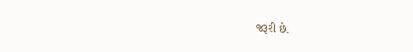જરૂરી છે.